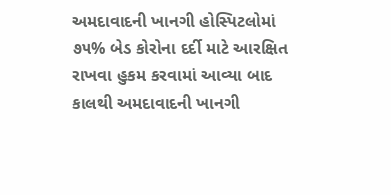અમદાવાદની ખાનગી હોસ્પિટલોમાં ૭૫% બેડ કોરોના દર્દી માટે આરક્ષિત રાખવા હુકમ કરવામાં આવ્યા બાદ કાલથી અમદાવાદની ખાનગી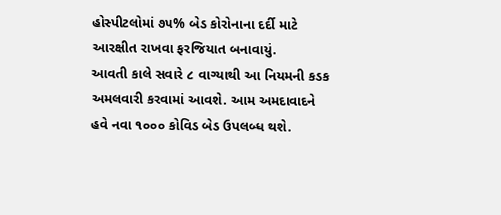હોસ્પીટલોમાં ૭૫% બેડ કોરોનાના દર્દી માટે આરક્ષીત રાખવા ફરજિયાત બનાવાયું.
આવતી કાલે સવારે ૮ વાગ્યાથી આ નિયમની કડક અમલવારી કરવામાં આવશે. આમ અમદાવાદને હવે નવા ૧૦૦૦ કોવિડ બેડ ઉપલબ્ધ થશે.